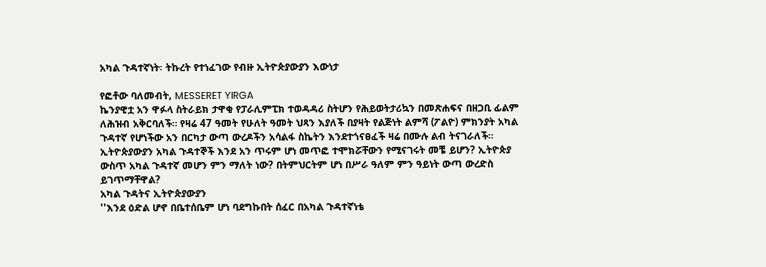አካል ጉዳተኛነት፡ ትኩረት የተነፈገው የብዙ ኢትዮጵያውያን እውነታ

የፎቶው ባለመብት, MESSERET YIRGA
ኬንያዊቷ አን ዋፉላ ስትራይክ ታዋቂ የፓራሊምፒክ ተወዳዳሪ ስትሆን የሕይወትታሪኳን በመጽሐፍና በዘጋቢ ፊልም ለሕዝብ አቅርባለች። የዛሬ 47 ዓመት የሁለት ዓመት ህጻን እያለች በያዛት የልጅነት ልምሻ (ፖልዮ) ምክንያት አካል ጉዳተኛ የሆነችው አን በርካታ ውጣ ውረዶችን አሳልፋ ስኬትን እንደተጎናፀፈች ዛሬ በሙሉ ልብ ትናገራለች።
ኢትዮጵያውያን አካል ጉዳተኞች እንደ አን ጥሩም ሆነ መጥፎ ተሞክሯቸውን የሚናገሩት መቼ ይሆን? ኢትዮጵያ ውስጥ አካል ጉዳተኛ መሆን ምን ማለት ነው? በትምህርትም ሆነ በሥራ ዓለም ምን ዓይነት ውጣ ውረድስ ይገጥማቸዋል?
አካል ጉዳትና ኢትዮጵያውያን
''እንደ ዕድል ሆኖ በቤተሰቤም ሆነ ባደግኩበት ሰፈር በአካል ጉዳተኛነቴ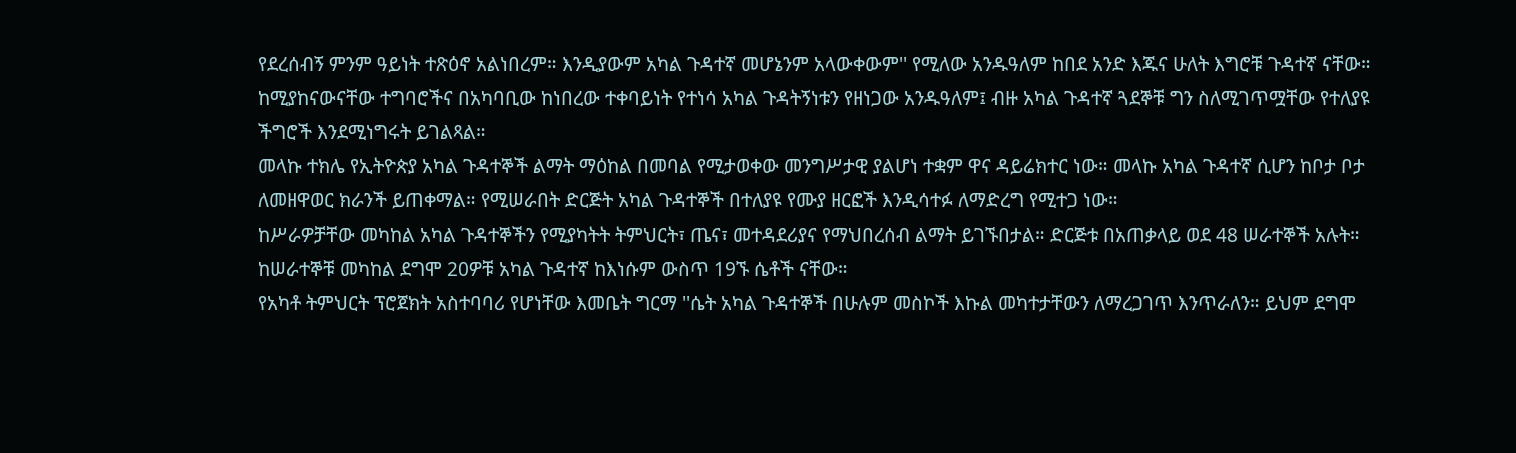የደረሰብኝ ምንም ዓይነት ተጽዕኖ አልነበረም። እንዲያውም አካል ጉዳተኛ መሆኔንም አላውቀውም'' የሚለው አንዱዓለም ከበደ አንድ እጁና ሁለት እግሮቹ ጉዳተኛ ናቸው።
ከሚያከናውናቸው ተግባሮችና በአካባቢው ከነበረው ተቀባይነት የተነሳ አካል ጉዳትኝነቱን የዘነጋው አንዱዓለም፤ ብዙ አካል ጉዳተኛ ጓደኞቹ ግን ስለሚገጥሟቸው የተለያዩ ችግሮች እንደሚነግሩት ይገልጻል።
መላኩ ተክሌ የኢትዮጵያ አካል ጉዳተኞች ልማት ማዕከል በመባል የሚታወቀው መንግሥታዊ ያልሆነ ተቋም ዋና ዳይሬክተር ነው። መላኩ አካል ጉዳተኛ ሲሆን ከቦታ ቦታ ለመዘዋወር ክራንች ይጠቀማል። የሚሠራበት ድርጅት አካል ጉዳተኞች በተለያዩ የሙያ ዘርፎች እንዲሳተፉ ለማድረግ የሚተጋ ነው።
ከሥራዎቻቸው መካከል አካል ጉዳተኞችን የሚያካትት ትምህርት፣ ጤና፣ መተዳደሪያና የማህበረሰብ ልማት ይገኙበታል። ድርጅቱ በአጠቃላይ ወደ 48 ሠራተኞች አሉት። ከሠራተኞቹ መካከል ደግሞ 20ዎቹ አካል ጉዳተኛ ከእነሱም ውስጥ 19ኙ ሴቶች ናቸው።
የአካቶ ትምህርት ፕሮጀክት አስተባባሪ የሆነቸው እመቤት ግርማ ''ሴት አካል ጉዳተኞች በሁሉም መስኮች እኩል መካተታቸውን ለማረጋገጥ እንጥራለን። ይህም ደግሞ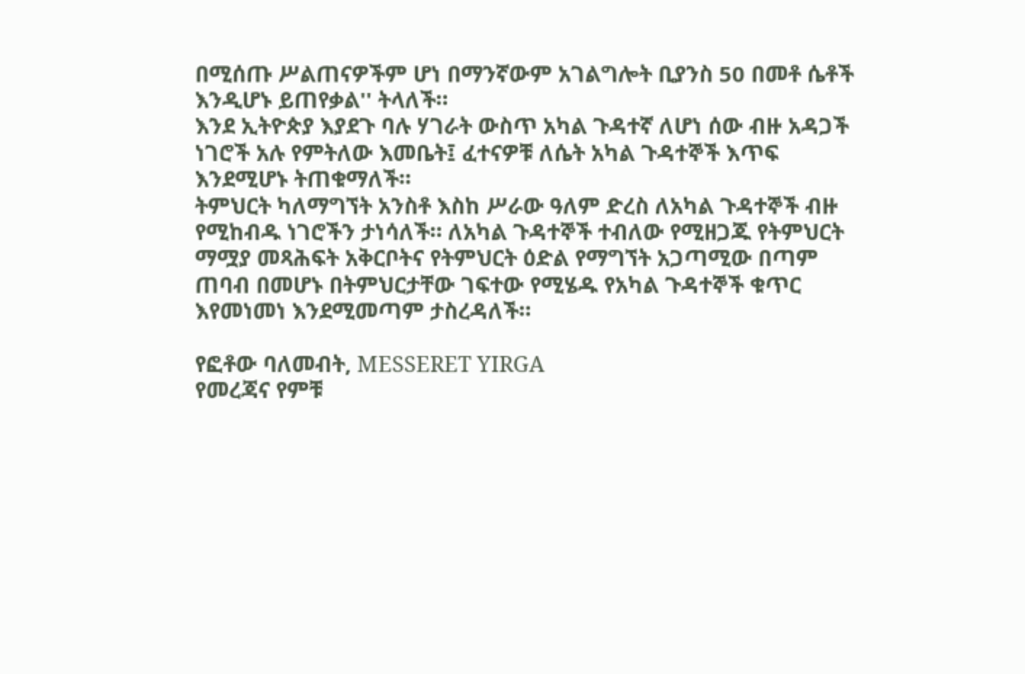በሚሰጡ ሥልጠናዎችም ሆነ በማንኛውም አገልግሎት ቢያንስ 50 በመቶ ሴቶች እንዲሆኑ ይጠየቃል'' ትላለች።
እንደ ኢትዮጵያ እያደጉ ባሉ ሃገራት ውስጥ አካል ጉዳተኛ ለሆነ ሰው ብዙ አዳጋች ነገሮች አሉ የምትለው እመቤት፤ ፈተናዎቹ ለሴት አካል ጉዳተኞች እጥፍ እንደሚሆኑ ትጠቁማለች።
ትምህርት ካለማግኘት አንስቶ እስከ ሥራው ዓለም ድረስ ለአካል ጉዳተኞች ብዙ የሚከብዱ ነገሮችን ታነሳለች። ለአካል ጉዳተኞች ተብለው የሚዘጋጁ የትምህርት ማሟያ መጻሕፍት አቅርቦትና የትምህርት ዕድል የማግኘት አጋጣሚው በጣም ጠባብ በመሆኑ በትምህርታቸው ገፍተው የሚሄዱ የአካል ጉዳተኞች ቁጥር እየመነመነ እንደሚመጣም ታስረዳለች።

የፎቶው ባለመብት, MESSERET YIRGA
የመረጃና የምቹ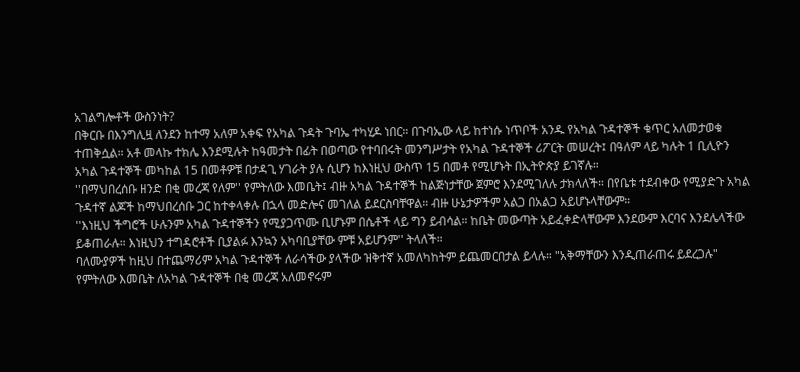አገልግሎቶች ውስንነት?
በቅርቡ በእንግሊዟ ለንደን ከተማ አለም አቀፍ የአካል ጉዳት ጉባኤ ተካሂዶ ነበር። በጉባኤው ላይ ከተነሱ ነጥቦች አንዱ የአካል ጉዳተኞች ቁጥር አለመታወቁ ተጠቅሷል። አቶ መላኩ ተክሌ እንደሚሉት ከዓመታት በፊት በወጣው የተባበሩት መንግሥታት የአካል ጉዳተኞች ሪፖርት መሠረት፤ በዓለም ላይ ካሉት 1 ቢሊዮን አካል ጉዳተኞች መካከል 15 በመቶዎቹ በታዳጊ ሃገራት ያሉ ሲሆን ከእነዚህ ውስጥ 15 በመቶ የሚሆኑት በኢትዮጵያ ይገኛሉ።
''በማህበረሰቡ ዘንድ በቂ መረጃ የለም'' የምትለው እመቤት፤ ብዙ አካል ጉዳተኞች ከልጅነታቸው ጀምሮ እንደሚገለሉ ታክላለች። በየቤቱ ተደብቀው የሚያድጉ አካል ጉዳተኛ ልጆች ከማህበረሰቡ ጋር ከተቀላቀሉ በኋላ መድሎና መገለል ይደርስባቸዋል። ብዙ ሁኔታዎችም አልጋ በአልጋ አይሆኑላቸውም።
''እነዚህ ችግሮች ሁሉንም አካል ጉዳተኞችን የሚያጋጥሙ ቢሆኑም በሴቶች ላይ ግን ይብሳል። ከቤት መውጣት አይፈቀድላቸውም እንደውም እርባና እንደሌላችው ይቆጠራሉ። እነዚህን ተግዳሮቶች ቢያልፉ እንኳን አካባቢያቸው ምቹ አይሆንም'' ትላለች።
ባለሙያዎች ከዚህ በተጨማሪም አካል ጉዳተኞች ለራሳችው ያላችው ዝቅተኛ አመለካከትም ይጨመርበታል ይላሉ። "አቅማቸውን እንዲጠራጠሩ ይደረጋሉ" የምትለው እመቤት ለአካል ጉዳተኞች በቂ መረጃ አለመኖሩም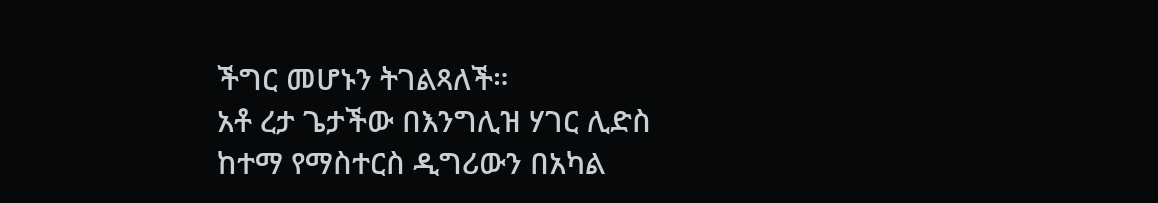ችግር መሆኑን ትገልጻለች።
አቶ ረታ ጌታችው በእንግሊዝ ሃገር ሊድስ ከተማ የማስተርስ ዲግሪውን በአካል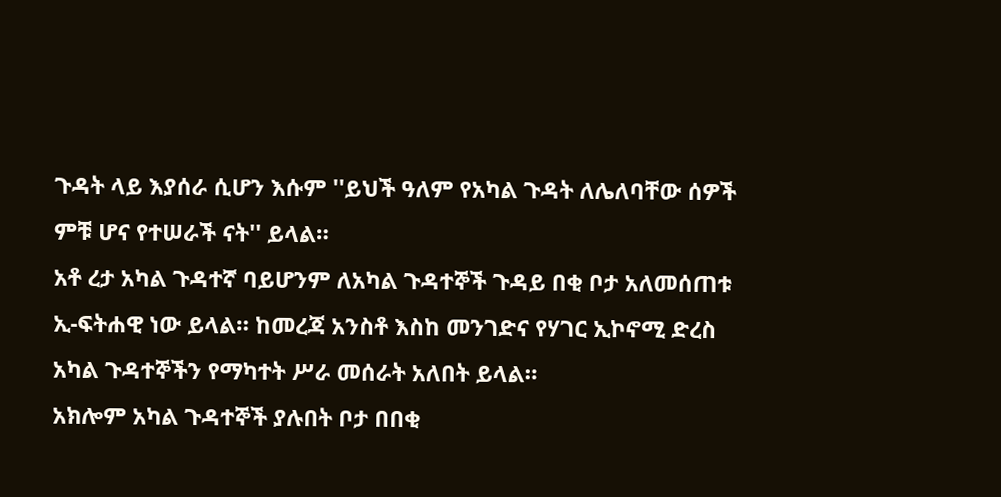ጉዳት ላይ እያሰራ ሲሆን እሱም ''ይህች ዓለም የአካል ጉዳት ለሌለባቸው ሰዎች ምቹ ሆና የተሠራች ናት'' ይላል።
አቶ ረታ አካል ጉዳተኛ ባይሆንም ለአካል ጉዳተኞች ጉዳይ በቂ ቦታ አለመሰጠቱ ኢ-ፍትሐዊ ነው ይላል። ከመረጃ አንስቶ እስከ መንገድና የሃገር ኢኮኖሚ ድረስ አካል ጉዳተኞችን የማካተት ሥራ መሰራት አለበት ይላል።
አክሎም አካል ጉዳተኞች ያሉበት ቦታ በበቂ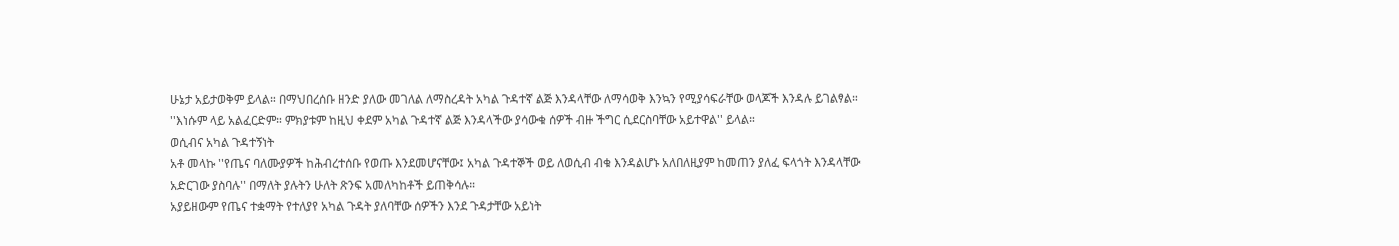ሁኔታ አይታወቅም ይላል። በማህበረሰቡ ዘንድ ያለው መገለል ለማስረዳት አካል ጉዳተኛ ልጅ እንዳላቸው ለማሳወቅ እንኳን የሚያሳፍራቸው ወላጆች እንዳሉ ይገልፃል።
''እነሱም ላይ አልፈርድም። ምክያቱም ከዚህ ቀደም አካል ጉዳተኛ ልጅ እንዳላችው ያሳውቁ ሰዎች ብዙ ችግር ሲደርስባቸው አይተዋል'' ይላል።
ወሲብና አካል ጉዳተኝነት
አቶ መላኩ ''የጤና ባለሙያዎች ከሕብረተሰቡ የወጡ እንደመሆናቸው፤ አካል ጉዳተኞች ወይ ለወሲብ ብቁ እንዳልሆኑ አለበለዚያም ከመጠን ያለፈ ፍላጎት እንዳላቸው አድርገው ያስባሉ'' በማለት ያሉትን ሁለት ጽንፍ አመለካከቶች ይጠቅሳሉ።
አያይዘውም የጤና ተቋማት የተለያየ አካል ጉዳት ያለባቸው ሰዎችን እንደ ጉዳታቸው አይነት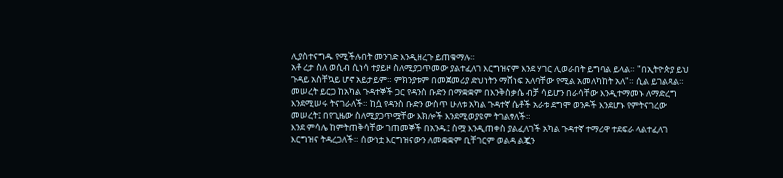ሊያስተናግዱ የሚችሉበት መንገድ እንዲዘረጉ ይጠቁማሉ።
አቶ ረታ ስለ ወሲብ ሲነሳ ተያይዞ ስለሚያጋጥመው ያልተፈለገ እርግዝናም እንደ ሃገር ሊወራበት ይግባል ይላል። "በኢትዮጵያ ይህ ጉዳይ አስቸኳይ ሆኖ አይታይም። ምክንያቱም በመጀመሪያ ድህነትን ማሸነፍ አለባቸው የሚል አመለካከት አለ"። ሲል ይገልጻል።
መሠረት ይርጋ ከአካል ጉዳተኞች ጋር የዳንስ ቡድን በማቋቋም በእንቅስቃሴ ብቻ ሳይሆን በራሳቸው እንዲተማመኑ ለማድረግ እንደሚሠሩ ትናገራለች። ከሷ የዳንስ ቡድን ውስጥ ሁለቱ አካል ጉዳተኛ ሴቶች አራቱ ደግሞ ወንዶች እንደሆኑ የምትናገረው መሠረት፤ በየጊዜው ስለሚያጋጥሟቸው እክሎች እንደሚወያዩም ትገልፃለች።
እንደ ምሳሌ ከምትጠቅሳቸው ገጠመኞች በአንዱ፤ ስሟ እንዲጠቀስ ያልፈለገች አካል ጉዳተኛ ተማሪዋ ተደፍራ ላልተፈለገ እርግዝና ትዳረጋለች። ሰውነቷ እርግዝናውን ለመቋቋም ቢቸገርም ወልዳ ልጇን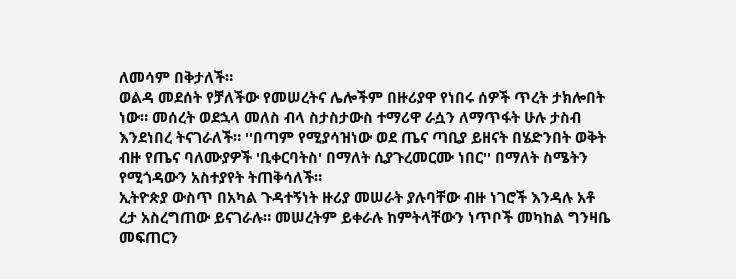ለመሳም በቅታለች።
ወልዳ መደሰት የቻለችው የመሠረትና ሌሎችም በዙሪያዋ የነበሩ ሰዎች ጥረት ታክሎበት ነው። መሰረት ወደኋላ መለስ ብላ ስታስታውስ ተማሪዋ ራሷን ለማጥፋት ሁሉ ታስብ እንደነበረ ትናገራለች። ''በጣም የሚያሳዝነው ወደ ጤና ጣቢያ ይዘናት በሄድንበት ወቅት ብዙ የጤና ባለሙያዎች 'ቢቀርባትስ' በማለት ሲያጉረመርሙ ነበር'' በማለት ስሜትን የሚጎዳውን አስተያየት ትጠቅሳለች።
ኢትዮጵያ ውስጥ በአካል ጉዳተኝነት ዙሪያ መሠራት ያሉባቸው ብዙ ነገሮች እንዳሉ አቶ ረታ አስረግጠው ይናገራሉ። መሠረትም ይቀራሉ ከምትላቸውን ነጥቦች መካከል ግንዛቤ መፍጠርን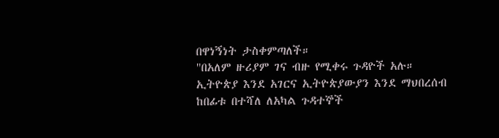በዋነኝነት ታስቀምጣለች።
"በአለም ዙሪያም ገና ብዙ የሚቀሩ ጉዳዮች አሉ። ኢትዮጵያ እንደ አገርና ኢትዮጵያውያን እንደ ማህበረሰብ ከበፊቱ በተሻለ ለአካል ጉዳተኞች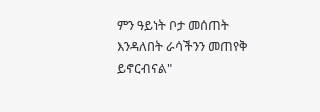ምን ዓይነት ቦታ መሰጠት እንዳለበት ራሳችንን መጠየቅ ይኖርብናል"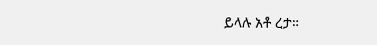ይላሉ አቶ ረታ።